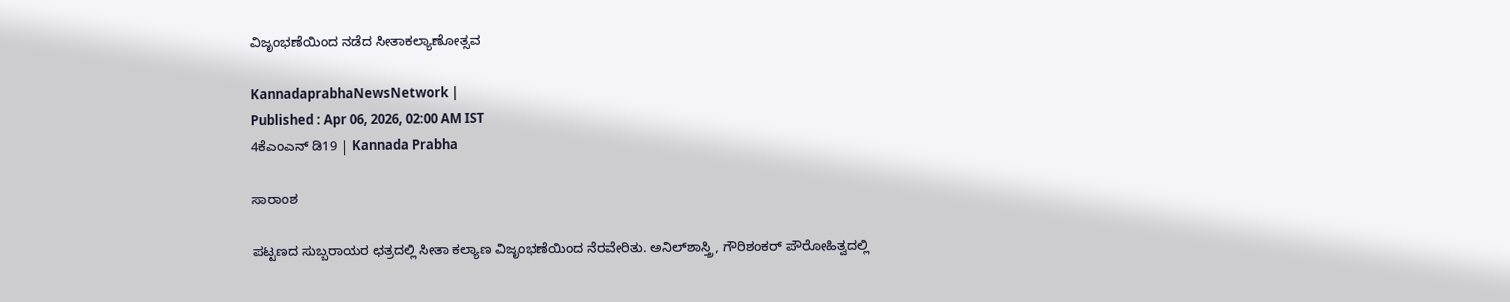ವಿಜೃಂಭಣೆಯಿಂದ ನಡೆದ ಸೀತಾಕಲ್ಯಾಣೋತ್ಸವ

KannadaprabhaNewsNetwork |
Published : Apr 06, 2026, 02:00 AM IST
4ಕೆಎಂಎನ್ ಡಿ19 | Kannada Prabha

ಸಾರಾಂಶ

ಪಟ್ಟಣದ ಸುಬ್ಬರಾಯರ ಛತ್ರದಲ್ಲಿ ಸೀತಾ ಕಲ್ಯಾಣ ವಿಜೃಂಭಣೆಯಿಂದ ನೆರವೇರಿತು. ಅನಿಲ್‌ಶಾಸ್ತ್ರಿ, ಗೌರಿಶಂಕರ್ ಪೌರೋಹಿತ್ವದಲ್ಲಿ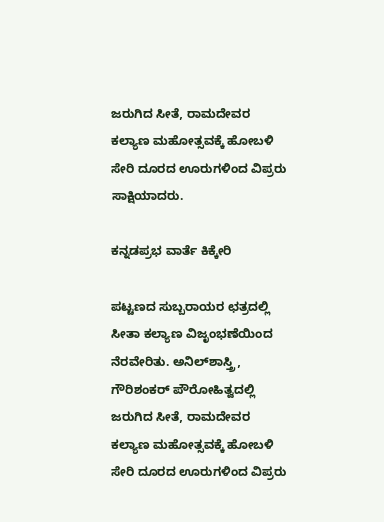ಜರುಗಿದ ಸೀತೆ, ರಾಮದೇವರ ಕಲ್ಯಾಣ ಮಹೋತ್ಸವಕ್ಕೆ ಹೋಬಳಿ ಸೇರಿ ದೂರದ ಊರುಗಳಿಂದ ವಿಪ್ರರು ಸಾಕ್ಷಿಯಾದರು.

ಕನ್ನಡಪ್ರಭ ವಾರ್ತೆ ಕಿಕ್ಕೇರಿ

ಪಟ್ಟಣದ ಸುಬ್ಬರಾಯರ ಛತ್ರದಲ್ಲಿ ಸೀತಾ ಕಲ್ಯಾಣ ವಿಜೃಂಭಣೆಯಿಂದ ನೆರವೇರಿತು. ಅನಿಲ್‌ಶಾಸ್ತ್ರಿ, ಗೌರಿಶಂಕರ್ ಪೌರೋಹಿತ್ವದಲ್ಲಿ ಜರುಗಿದ ಸೀತೆ, ರಾಮದೇವರ ಕಲ್ಯಾಣ ಮಹೋತ್ಸವಕ್ಕೆ ಹೋಬಳಿ ಸೇರಿ ದೂರದ ಊರುಗಳಿಂದ ವಿಪ್ರರು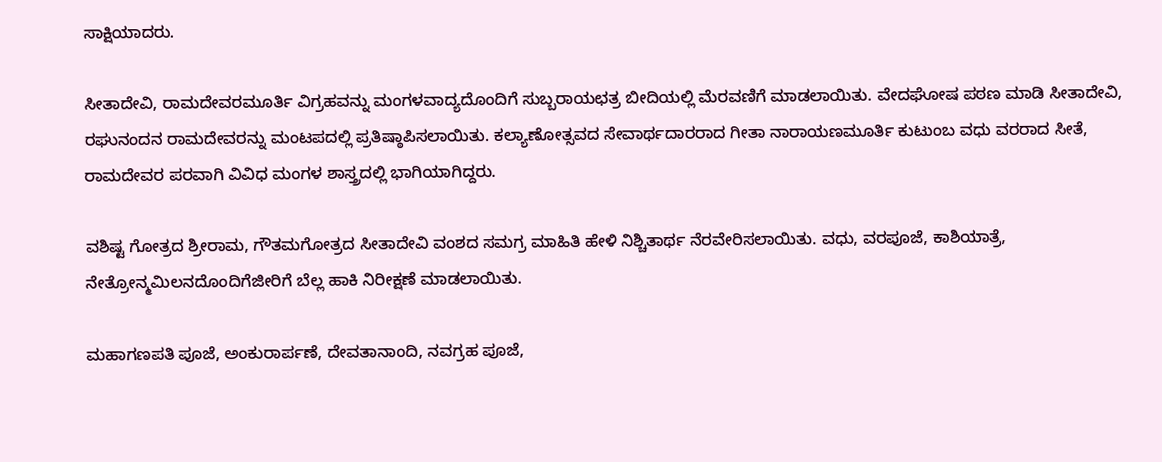ಸಾಕ್ಷಿಯಾದರು.

ಸೀತಾದೇವಿ, ರಾಮದೇವರಮೂರ್ತಿ ವಿಗ್ರಹವನ್ನು ಮಂಗಳವಾದ್ಯದೊಂದಿಗೆ ಸುಬ್ಬರಾಯಛತ್ರ ಬೀದಿಯಲ್ಲಿ ಮೆರವಣಿಗೆ ಮಾಡಲಾಯಿತು. ವೇದಘೋಷ ಪಠಣ ಮಾಡಿ ಸೀತಾದೇವಿ, ರಘುನಂದನ ರಾಮದೇವರನ್ನು ಮಂಟಪದಲ್ಲಿ ಪ್ರತಿಷ್ಠಾಪಿಸಲಾಯಿತು. ಕಲ್ಯಾಣೋತ್ಸವದ ಸೇವಾರ್ಥದಾರರಾದ ಗೀತಾ ನಾರಾಯಣಮೂರ್ತಿ ಕುಟುಂಬ ವಧು ವರರಾದ ಸೀತೆ, ರಾಮದೇವರ ಪರವಾಗಿ ವಿವಿಧ ಮಂಗಳ ಶಾಸ್ತ್ರದಲ್ಲಿ ಭಾಗಿಯಾಗಿದ್ದರು.

ವಶಿಷ್ಟ ಗೋತ್ರದ ಶ್ರೀರಾಮ, ಗೌತಮಗೋತ್ರದ ಸೀತಾದೇವಿ ವಂಶದ ಸಮಗ್ರ ಮಾಹಿತಿ ಹೇಳಿ ನಿಶ್ಚಿತಾರ್ಥ ನೆರವೇರಿಸಲಾಯಿತು. ವಧು, ವರಪೂಜೆ, ಕಾಶಿಯಾತ್ರೆ, ನೇತ್ರೋನ್ಮಮಿಲನದೊಂದಿಗೆಜೀರಿಗೆ ಬೆಲ್ಲ ಹಾಕಿ ನಿರೀಕ್ಷಣೆ ಮಾಡಲಾಯಿತು.

ಮಹಾಗಣಪತಿ ಪೂಜೆ, ಅಂಕುರಾರ್ಪಣೆ, ದೇವತಾನಾಂದಿ, ನವಗ್ರಹ ಪೂಜೆ,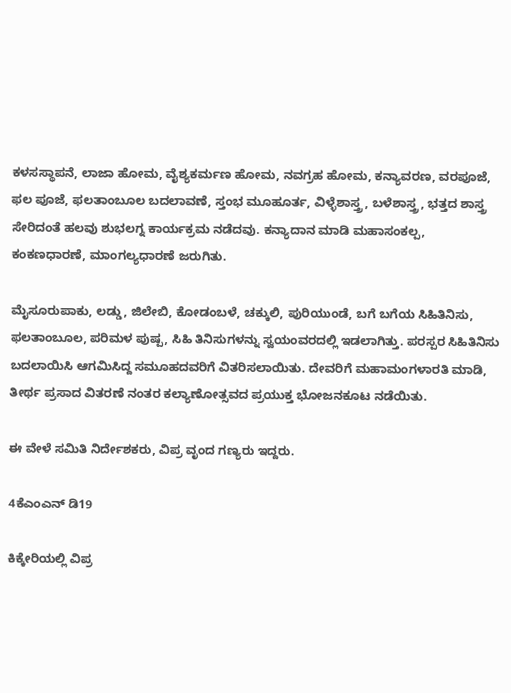ಕಳಸಸ್ಥಾಪನೆ, ಲಾಜಾ ಹೋಮ, ವೈಶ್ಯಕರ್ಮಣ ಹೋಮ, ನವಗ್ರಹ ಹೋಮ, ಕನ್ಯಾವರಣ, ವರಪೂಜೆ, ಫಲ ಪೂಜೆ, ಫಲತಾಂಬೂಲ ಬದಲಾವಣೆ, ಸ್ತಂಭ ಮೂಹೂರ್ತ, ವಿಳ್ಳೆಶಾಸ್ತ್ರ, ಬಳೆಶಾಸ್ತ್ರ, ಭತ್ತದ ಶಾಸ್ತ್ರ ಸೇರಿದಂತೆ ಹಲವು ಶುಭಲಗ್ನ ಕಾರ್ಯಕ್ರಮ ನಡೆದವು. ಕನ್ಯಾದಾನ ಮಾಡಿ ಮಹಾಸಂಕಲ್ಪ, ಕಂಕಣಧಾರಣೆ, ಮಾಂಗಲ್ಯಧಾರಣೆ ಜರುಗಿತು.

ಮೈಸೂರುಪಾಕು, ಲಡ್ಡು, ಜಿಲೇಬಿ, ಕೋಡಂಬಳೆ, ಚಕ್ಕುಲಿ, ಪುರಿಯುಂಡೆ, ಬಗೆ ಬಗೆಯ ಸಿಹಿತಿನಿಸು, ಫಲತಾಂಬೂಲ, ಪರಿಮಳ ಪುಷ್ಪ, ಸಿಹಿ ತಿನಿಸುಗಳನ್ನು ಸ್ವಯಂವರದಲ್ಲಿ ಇಡಲಾಗಿತ್ತು. ಪರಸ್ಪರ ಸಿಹಿತಿನಿಸು ಬದಲಾಯಿಸಿ ಆಗಮಿಸಿದ್ದ ಸಮೂಹದವರಿಗೆ ವಿತರಿಸಲಾಯಿತು. ದೇವರಿಗೆ ಮಹಾಮಂಗಳಾರತಿ ಮಾಡಿ, ತೀರ್ಥ ಪ್ರಸಾದ ವಿತರಣೆ ನಂತರ ಕಲ್ಯಾಣೋತ್ಸವದ ಪ್ರಯುಕ್ತ ಭೋಜನಕೂಟ ನಡೆಯಿತು.

ಈ ವೇಳೆ ಸಮಿತಿ ನಿರ್ದೇಶಕರು, ವಿಪ್ರ ವೃಂದ ಗಣ್ಯರು ಇದ್ದರು.

4ಕೆಎಂಎನ್ ಡಿ19

ಕಿಕ್ಕೇರಿಯಲ್ಲಿ ವಿಪ್ರ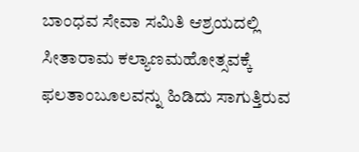ಬಾಂಧವ ಸೇವಾ ಸಮಿತಿ ಆಶ್ರಯದಲ್ಲಿ ಸೀತಾರಾಮ ಕಲ್ಯಾಣಮಹೋತ್ಸವಕ್ಕೆ ಫಲತಾಂಬೂಲವನ್ನು ಹಿಡಿದು ಸಾಗುತ್ತಿರುವ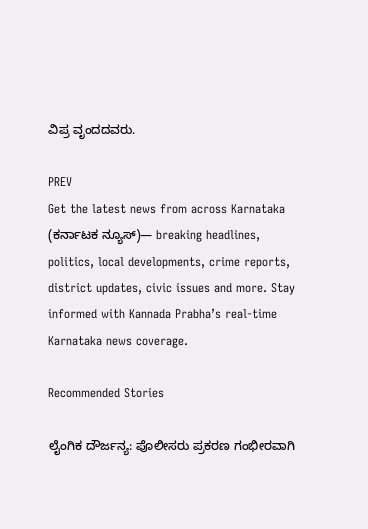ವಿಪ್ರ ವೃಂದದವರು.

PREV
Get the latest news from across Karnataka (ಕರ್ನಾಟಕ ನ್ಯೂಸ್)— breaking headlines, politics, local developments, crime reports, district updates, civic issues and more. Stay informed with Kannada Prabha’s real‑time Karnataka news coverage.

Recommended Stories

ಲೈಂಗಿಕ‌ ದೌರ್ಜನ್ಯ: ಪೊಲೀಸರು ಪ್ರಕರಣ ಗಂಭೀರವಾಗಿ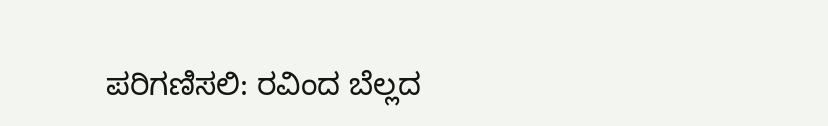ಪರಿಗಣಿಸಲಿ: ರವಿಂದ ಬೆಲ್ಲದ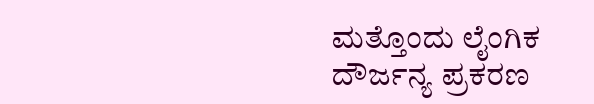ಮತ್ತೊಂದು ಲೈಂಗಿಕ ದೌರ್ಜನ್ಯ ಪ್ರಕರಣ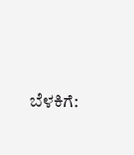ಬೆಳಕಿಗೆ: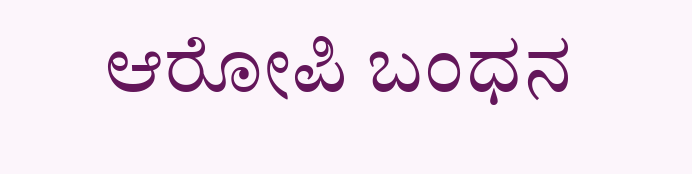ಆರೋಪಿ ಬಂಧನ